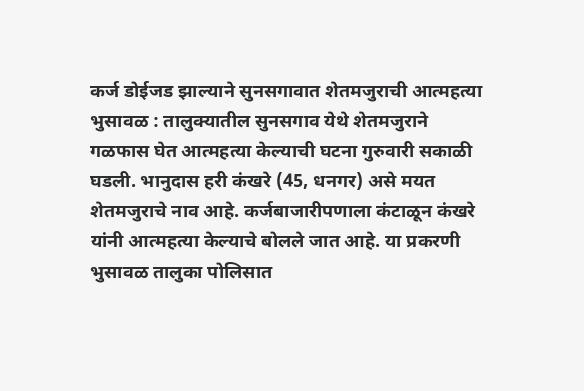कर्ज डोईजड झाल्याने सुनसगावात शेतमजुराची आत्महत्या
भुसावळ : तालुक्यातील सुनसगाव येथे शेतमजुराने गळफास घेत आत्महत्या केल्याची घटना गुरुवारी सकाळी घडली. भानुदास हरी कंखरे (45, धनगर) असे मयत शेतमजुराचे नाव आहे. कर्जबाजारीपणाला कंटाळून कंखरे यांनी आत्महत्या केल्याचे बोलले जात आहे. या प्रकरणी भुसावळ तालुका पोलिसात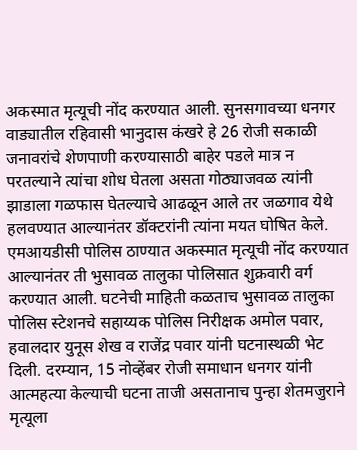अकस्मात मृत्यूची नोंद करण्यात आली. सुनसगावच्या धनगर वाड्यातील रहिवासी भानुदास कंखरे हे 26 रोजी सकाळी जनावरांचे शेणपाणी करण्यासाठी बाहेर पडले मात्र न परतल्याने त्यांचा शोध घेतला असता गोठ्याजवळ त्यांनी झाडाला गळफास घेतल्याचे आढळून आले तर जळगाव येथे हलवण्यात आल्यानंतर डॉक्टरांनी त्यांना मयत घोषित केले. एमआयडीसी पोलिस ठाण्यात अकस्मात मृत्यूची नोंद करण्यात आल्यानंतर ती भुसावळ तालुका पोलिसात शुक्रवारी वर्ग करण्यात आली. घटनेची माहिती कळताच भुसावळ तालुका पोलिस स्टेशनचे सहाय्यक पोलिस निरीक्षक अमोल पवार, हवालदार युनूस शेख व राजेंद्र पवार यांनी घटनास्थळी भेट दिली. दरम्यान, 15 नोव्हेंबर रोजी समाधान धनगर यांनी आत्महत्या केल्याची घटना ताजी असतानाच पुन्हा शेतमजुराने मृत्यूला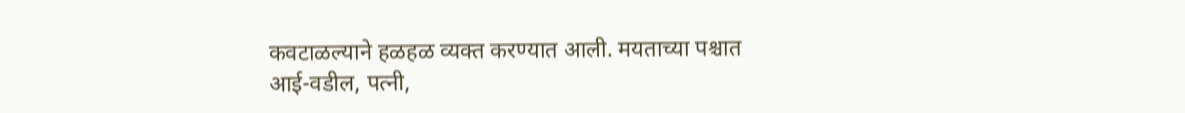कवटाळल्याने हळहळ व्यक्त करण्यात आली. मयताच्या पश्चात आई-वडील, पत्नी,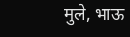मुले, भाऊ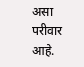असा परीवार आहे.